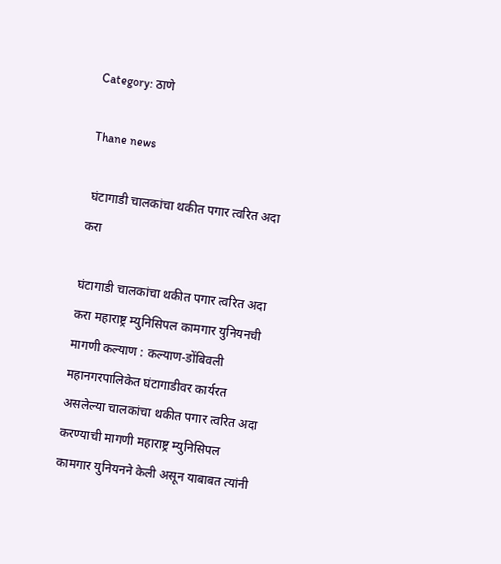Category: ठाणे

Thane news

 घंटागाडी चालकांचा थकीत पगार त्वरित अदा करा

घंटागाडी चालकांचा थकीत पगार त्वरित अदा करा महाराष्ट्र म्युनिसिपल कामगार युनियनची मागणी कल्याण : कल्याण-डोंबिवली महानगरपालिकेत घंटागाडीवर कार्यरत असलेल्या चालकांचा थकीत पगार त्वरित अदा करण्याची मागणी महाराष्ट्र म्युनिसिपल कामगार युनियनने केली असून याबाबत त्यांनी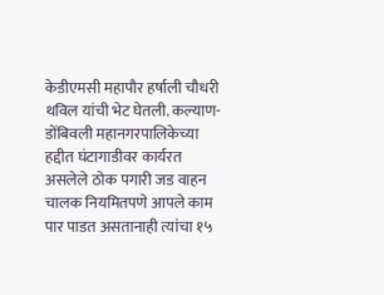केडीएमसी महापौर हर्षाली चौधरी थविल यांची भेट घेतली. कल्याण-डोंबिवली महानगरपालिकेच्या हद्दीत घंटागाडीवर कार्यरत असलेले ठोक पगारी जड वाहन चालक नियमितपणे आपले काम पार पाडत असतानाही त्यांचा १५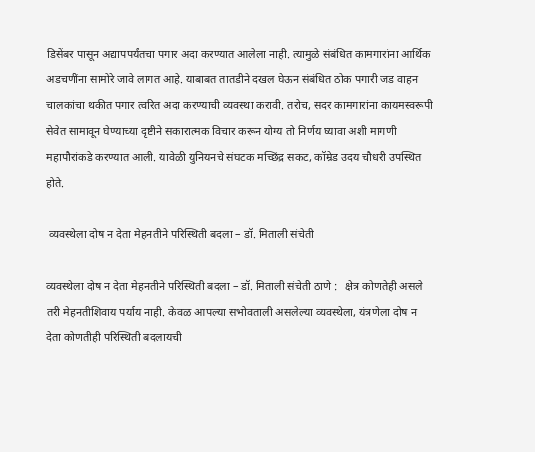डिसेंबर पासून अद्यापपर्यंतचा पगार अदा करण्यात आलेला नाही. त्यामुळे संबंधित कामगारांना आर्थिक अडचणींना सामोरे जावे लागत आहे. याबाबत तातडीने दखल घेऊन संबंधित ठोक पगारी जड वाहन चालकांचा थकीत पगार त्वरित अदा करण्याची व्यवस्था करावी. तरोच, सदर कामगारांना कायमस्वरूपी सेवेत सामावून घेण्याच्या दृष्टीने सकारात्मक विचार करून योग्य तो निर्णय घ्यावा अशी मागणी महापौरांकडे करण्यात आली. यावेळी युनियनचे संघटक मच्छिंद्र सकट, कॉम्रेड उदय चौधरी उपस्थित होते.

 व्यवस्थेला दोष न देता मेहनतीने परिस्थ‍िती बदला – डॉ. मिताली संचेती

व्यवस्थेला दोष न देता मेहनतीने परिस्थ‍िती बदला – डॉ. मिताली संचेती ठाणे :   क्षेत्र कोणतेही असले तरी मेहनतीश‍िवाय पर्याय नाही. केवळ आपल्या सभोवताली असलेल्या व्यवस्थेला, यंत्रणेला दोष न देता कोणतीही परिस्थ‍िती बदलायची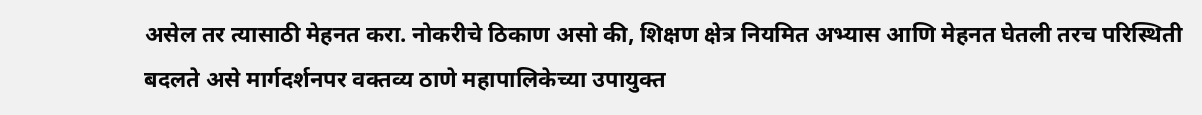असेल तर त्यासाठी मेहनत करा. नोकरीचे ठिकाण असो की, श‍िक्षण क्षेत्र नियमित अभ्यास आण‍ि मेहनत घेतली तरच परिस्थ‍िती बदलते असे मार्गदर्शनपर वक्तव्य ठाणे महापालिकेच्या उपायुक्त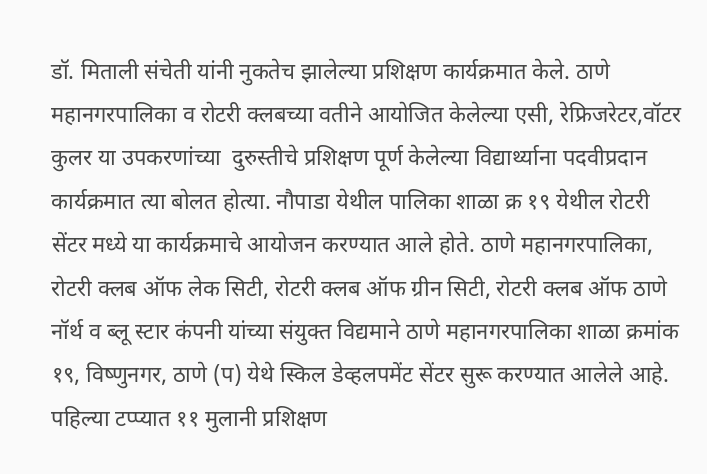डॉ. मिताली संचेती यांनी नुकतेच झालेल्या प्रश‍िक्षण कार्यक्रमात केले. ठाणे महानगरपालिका व रोटरी क्लबच्या वतीने आयोजित केलेल्या एसी, रेफ्रिजरेटर,वॉटर कुलर या उपकरणांच्या  दुरुस्तीचे प्रशिक्षण पूर्ण केलेल्या विद्यार्थ्याना पदवीप्रदान कार्यक्रमात त्या बोलत होत्या. नौपाडा येथील पालिका शाळा क्र १९ येथील रोटरी सेंटर मध्ये या कार्यक्रमाचे आयोजन करण्यात आले होते. ठाणे महानगरपालिका, रोटरी क्लब ऑफ लेक सिटी, रोटरी क्लब ऑफ ग्रीन सिटी, रोटरी क्लब ऑफ ठाणे नॉर्थ व ब्लू स्टार कंपनी यांच्या संयुक्त विद्यमाने ठाणे महानगरपालिका शाळा क्रमांक १९, विष्णुनगर, ठाणे (प) येथे स्किल डेव्हलपमेंट सेंटर सुरू करण्यात आलेले आहे. पहिल्या टप्प्यात ११ मुलानी प्रशिक्षण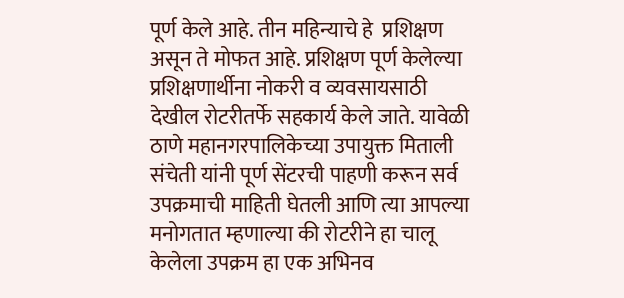पूर्ण केले आहे. तीन महिन्याचे हे  प्रशिक्षण असून ते मोफत आहे. प्रशिक्षण पूर्ण केलेल्या प्रशिक्षणार्थीना नोकरी व व्यवसायसाठी देखील रोटरीतर्फे सहकार्य केले जाते. यावेळी ठाणे महानगरपालिकेच्या उपायुक्त मिताली संचेती यांनी पूर्ण सेंटरची पाहणी करून सर्व उपक्रमाची माहिती घेतली आणि त्या आपल्या मनोगतात म्हणाल्या की रोटरीने हा चालू केलेला उपक्रम हा एक अभिनव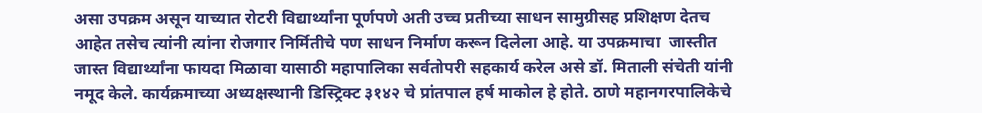असा उपक्रम असून याच्यात रोटरी विद्यार्थ्यांना पूर्णपणे अती उच्च प्रतीच्या साधन सामुग्रीसह प्रशिक्षण देतच आहेत तसेच त्यांनी त्यांना रोजगार निर्मितीचे पण साधन निर्माण करून दिलेला आहे. या उपक्रमाचा  जास्तीत जास्त विद्यार्थ्यांना फायदा मिळावा यासाठी महापालिका सर्वतोपरी सहकार्य करेल असे डॉ. मिताली संचेती यांनी नमूद केले. कार्यक्रमाच्या अध्यक्षस्थानी डिस्ट्रिक्ट ३१४२ चे प्रांतपाल हर्ष माकोल हे होते. ठाणे महानगरपालिकेचे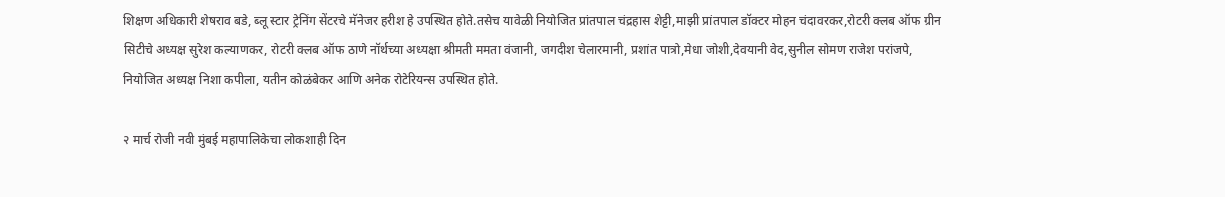शिक्षण अधिकारी शेषराव बडे, ब्लू स्टार ट्रेनिंग सेंटरचे मॅनेजर हरीश हे उपस्थित होते.तसेच यावेळी नियोजित प्रांतपाल चंद्रहास शेट्टी,माझी प्रांतपाल डॉक्टर मोहन चंदावरकर,रोटरी क्लब ऑफ ग्रीन सिटीचे अध्यक्ष सुरेश कल्याणकर, रोटरी क्लब ऑफ ठाणे नॉर्थच्या अध्यक्षा श्रीमती ममता वंजानी, जगदीश चेलारमानी, प्रशांत पात्रो,मेधा जोशी,देवयानी वेद,सुनील सोमण राजेश परांजपे, नियोजित अध्यक्ष निशा कपीला, यतीन कोळंबेकर आणि अनेक रोटेरियन्स उपस्थित होते.

२ मार्च रोजी नवी मुंबई महापालिकेचा लोकशाही दिन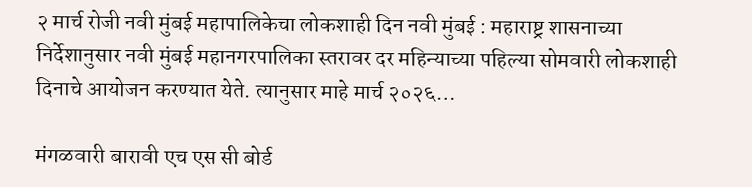२ मार्च रोजी नवी मुंबई महापालिकेचा लोकशाही दिन नवी मुंबई : महाराष्ट्र शासनाच्या निर्देशानुसार नवी मुंबई महानगरपालिका स्तरावर दर महिन्याच्या पहिल्या सोमवारी लोकशाही दिनाचे आयोजन करण्यात येते. त्यानुसार माहे मार्च २०२६…

मंगळवारी बारावी एच एस सी बोर्ड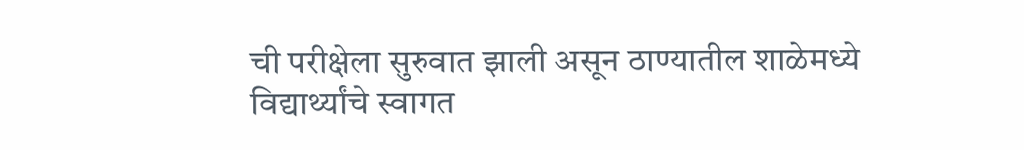ची परीक्षेला सुरुवात झाली असून ठाण्यातील शाळेमध्ये विद्यार्थ्यांचे स्वागत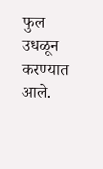फुल उधळून करण्यात आले.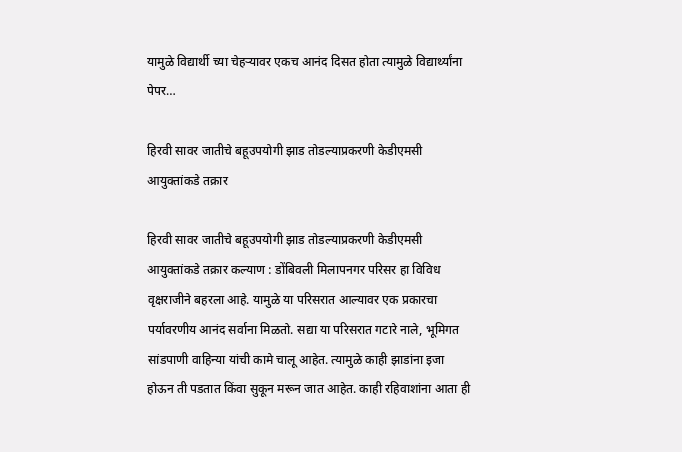यामुळे विद्यार्थी च्या चेहऱ्यावर एकच आनंद दिसत होता त्यामुळे विद्यार्थ्यांना पेपर…

हिरवी सावर जातीचे बहूउपयोगी झाड तोडल्याप्रकरणी केडीएमसी आयुक्तांकडे तक्रार

हिरवी सावर जातीचे बहूउपयोगी झाड तोडल्याप्रकरणी केडीएमसी आयुक्तांकडे तक्रार कल्याण : डोंबिवली मिलापनगर परिसर हा विविध वृक्षराजीने बहरला आहे. यामुळे या परिसरात आल्यावर एक प्रकारचा पर्यावरणीय आनंद सर्वाना मिळतो. सद्या या परिसरात गटारे नाले, भूमिगत सांडपाणी वाहिन्या यांची कामे चालू आहेत. त्यामुळे काही झाडांना इजा होऊन ती पडतात किंवा सुकून मरून जात आहेत. काही रहिवाशांना आता ही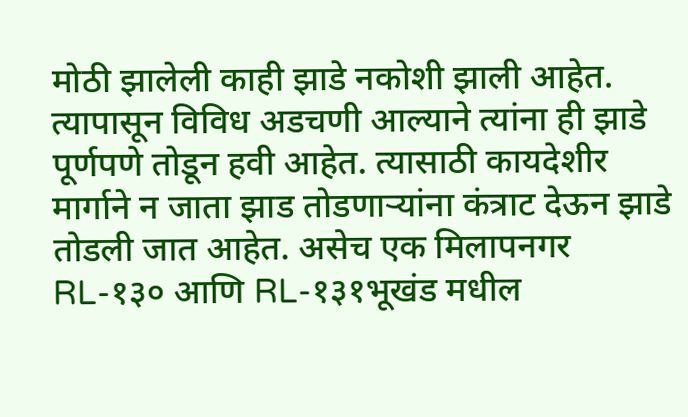मोठी झालेली काही झाडे नकोशी झाली आहेत. त्यापासून विविध अडचणी आल्याने त्यांना ही झाडे पूर्णपणे तोडून हवी आहेत. त्यासाठी कायदेशीर मार्गाने न जाता झाड तोडणाऱ्यांना कंत्राट देऊन झाडे तोडली जात आहेत. असेच एक मिलापनगर RL-१३० आणि RL-१३१भूखंड मधील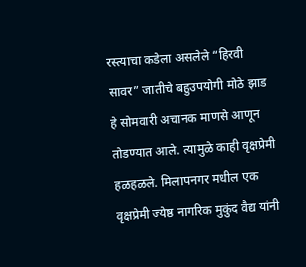रस्त्याचा कडेला असलेले “हिरवी सावर” जातीचे बहुउपयोगी मोठे झाड हे सोमवारी अचानक माणसे आणून तोडण्यात आले. त्यामुळे काही वृक्षप्रेमी हळहळले. मिलापनगर मधील एक वृक्षप्रेमी ज्येष्ठ नागरिक मुकुंद वैद्य यांनी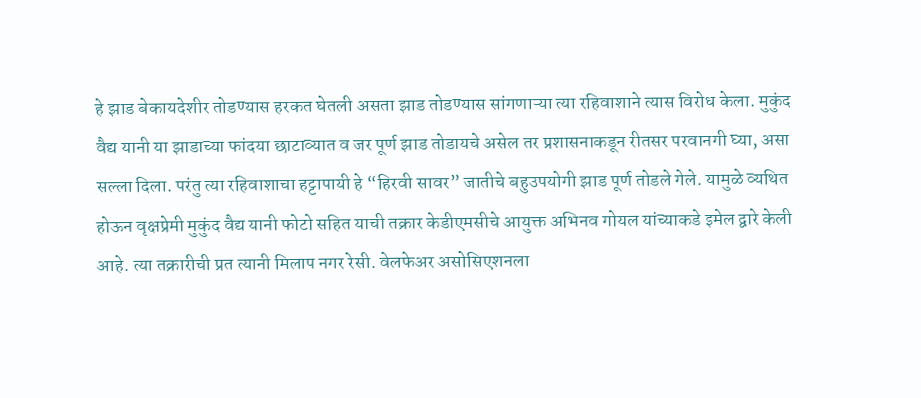हे झाड बेकायदेशीर तोडण्यास हरकत घेतली असता झाड तोडण्यास सांगणाऱ्या त्या रहिवाशाने त्यास विरोध केला. मुकुंद वैद्य यानी या झाडाच्या फांदया छाटाव्यात व जर पूर्ण झाड तोडायचे असेल तर प्रशासनाकडून रीतसर परवानगी घ्या, असा सल्ला दिला. परंतु त्या रहिवाशाचा हट्टापायी हे “हिरवी सावर” जातीचे बहुउपयोगी झाड पूर्ण तोडले गेले. यामुळे व्यथित होऊन वृक्षप्रेमी मुकुंद वैद्य यानी फोटो सहित याची तक्रार केडीएमसीचे आयुक्त अभिनव गोयल यांच्याकडे इमेल द्वारे केली आहे. त्या तक्रारीची प्रत त्यानी मिलाप नगर रेसी. वेलफेअर असोसिएशनला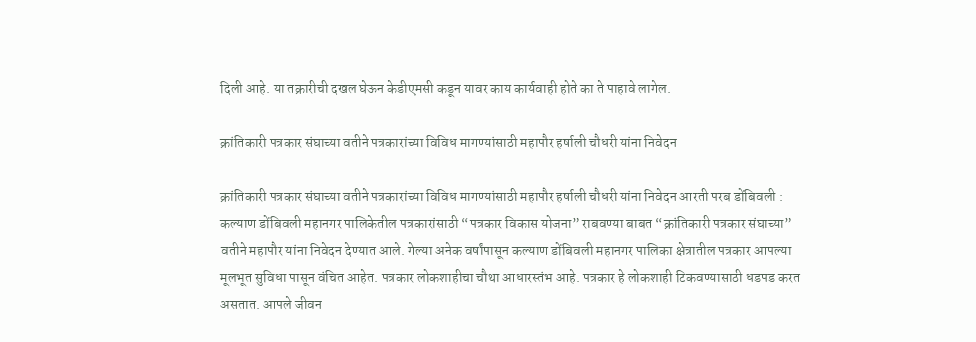दिली आहे. या तक्रारीची दखल घेऊन केडीएमसी कडून यावर काय कार्यवाही होते का ते पाहावे लागेल.

क्रांतिकारी पत्रकार संघाच्या वतीने पत्रकारांच्या विविध मागण्यांसाठी महापौर हर्षाली चौधरी यांना निवेदन

क्रांतिकारी पत्रकार संघाच्या वतीने पत्रकारांच्या विविध मागण्यांसाठी महापौर हर्षाली चौधरी यांना निवेदन आरती परब डोंबिवली : कल्याण डोंबिवली महानगर पालिकेतील पत्रकारांसाठी “पत्रकार विकास योजना” राबवण्या बाबत “क्रांतिकारी पत्रकार संघाच्या” वतीने महापौर यांना निवेदन देण्यात आले. गेल्या अनेक वर्षांपासून कल्याण डोंबिवली महानगर पालिका क्षेत्रातील पत्रकार आपल्या मूलभूत सुविधा पासून वंचित आहेत. पत्रकार लोकशाहीचा चौथा आधारस्तंभ आहे. पत्रकार हे लोकशाही टिकवण्यासाठी धडपड करत असतात. आपले जीवन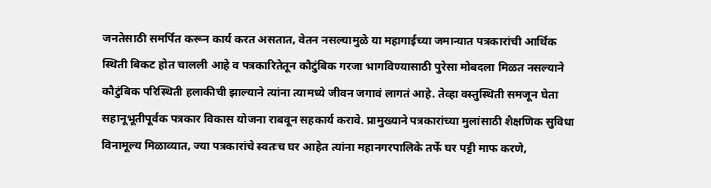जनतेसाठी समर्पित करून कार्य करत असतात, वेतन नसल्यामुळे या महागाईच्या जमान्यात पत्रकारांची आर्थिक स्थिती बिकट होत चालली आहे व पत्रकारितेतून कौटुंबिक गरजा भागविण्यासाठी पुरेसा मोबदला मिळत नसल्याने कौटुंबिक परिस्थिती हलाकीची झाल्याने त्यांना त्यामध्ये जीवन जगावं लागतं आहे. तेव्हा वस्तुस्थिती समजून घेता सहानूभूतीपूर्वक पत्रकार विकास योजना राबवून सहकार्य करावे. प्रामुख्याने पत्रकारांच्या मुलांसाठी शैक्षणिक सुविधा विनामूल्य मिळाव्यात, ज्या पत्रकारांचे स्वतःच घर आहेत त्यांना महानगरपालिके तर्फे घर पट्टी माफ करणे,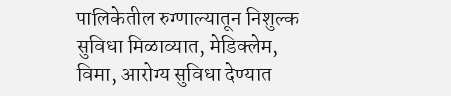पालिकेतील रुग्णाल्यातून निशुल्क सुविधा मिळाव्यात, मेडिक्लेम, विमा, आरोग्य सुविधा देण्यात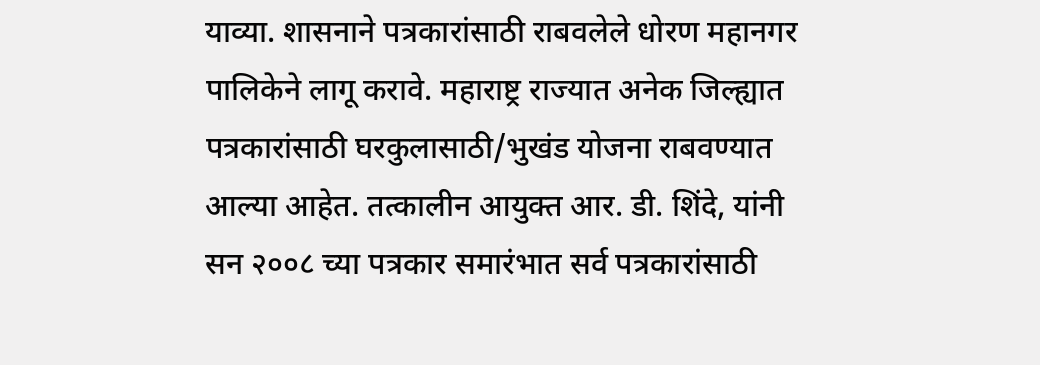याव्या. शासनाने पत्रकारांसाठी राबवलेले धोरण महानगर पालिकेने लागू करावे. महाराष्ट्र राज्यात अनेक जिल्ह्यात पत्रकारांसाठी घरकुलासाठी/भुखंड योजना राबवण्यात आल्या आहेत. तत्कालीन आयुक्त आर. डी. शिंदे, यांनी सन २००८ च्या पत्रकार समारंभात सर्व पत्रकारांसाठी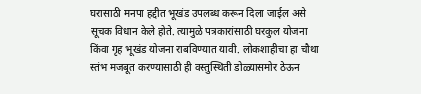घरासाठी मनपा हद्दीत भूखंड उपलब्ध करून दिला जाईल असे सूचक विधान केले होते. त्यामुळे पत्रकारांसाठी घरकुल योजना किंवा गृह भूखंड योजना राबविण्यात यावी. लोकशाहीचा हा चौथा स्तंभ मजबूत करण्यासाठी ही वस्तुस्थिती डोळ्यासमोर ठेऊन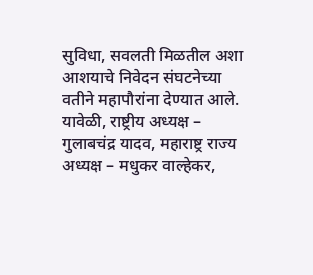सुविधा, सवलती मिळतील अशा आशयाचे निवेदन संघटनेच्या वतीने महापौरांना देण्यात आले. यावेळी, राष्ट्रीय अध्यक्ष – गुलाबचंद्र यादव, महाराष्ट्र राज्य अध्यक्ष – मधुकर वाल्हेकर,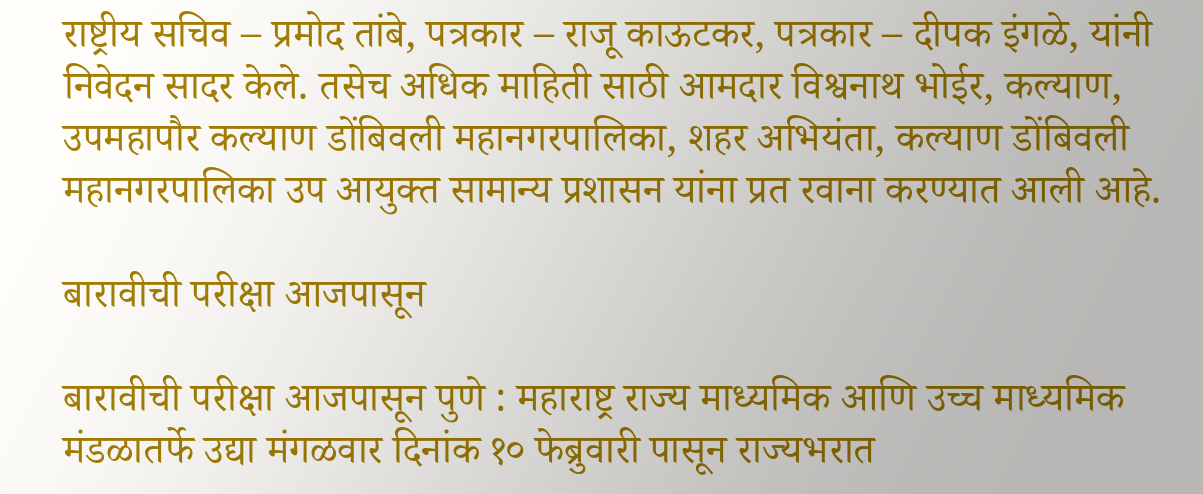राष्ट्रीय सचिव – प्रमोद तांबे, पत्रकार – राजू काऊटकर, पत्रकार – दीपक इंगळे, यांनी निवेदन सादर केले. तसेच अधिक माहिती साठी आमदार विश्वनाथ भोईर, कल्याण, उपमहापौर कल्याण डोंबिवली महानगरपालिका, शहर अभियंता, कल्याण डोंबिवली महानगरपालिका उप आयुक्त सामान्य प्रशासन यांना प्रत रवाना करण्यात आली आहे.

बारावीची परीक्षा आजपासून

बारावीची परीक्षा आजपासून पुणे : महाराष्ट्र राज्य माध्यमिक आणि उच्च माध्यमिक मंडळातर्फे उद्या मंगळवार दिनांक १० फेब्रुवारी पासून राज्यभरात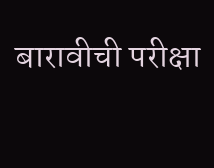बारावीची परीक्षा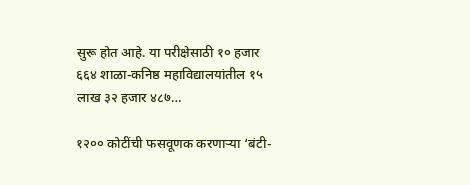सुरू होत आहे. या परीक्षेसाठी १० हजार ६६४ शाळा-कनिष्ठ महाविद्यालयांतील १५ लाख ३२ हजार ४८७…

१२०० कोटींची फसवूणक करणाऱ्या ‘बंटी-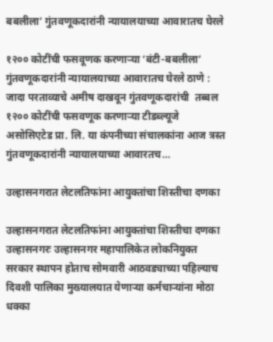बबलीला’ गुंतवणूकदारांनी न्यायालयाच्या आवारातच घेरले

१२०० कोटींची फसवूणक करणाऱ्या ‘बंटी-बबलीला’ गुंतवणूकदारांनी न्यायालयाच्या आवारातच घेरले ठाणे : जादा परताव्याचे अमीष दाखवून गुंतवणूकदारांची  तब्बल १२०० कोटींची फसवणूक करणाऱ्या टीडब्ल्यूजे असोसिएटेड प्रा. लि. या कंपनीच्या संचालकांना आज त्रस्त गुंतवणूकदारांनी न्यायालयाच्या आवारतच…

उल्हासनगरात लेटलतिफांना आयुक्तांचा शिस्तीचा दणका

उल्हासनगरात लेटलतिफांना आयुक्तांचा शिस्तीचा दणका उल्हासनगरः उल्हासनगर महापालिकेत लोकनियुक्त सरकार स्थापन होताच सोमवारी आठवड्याच्या पहिल्याच दिवशी पालिका मुख्यालयात येणाऱ्या कर्मचाऱ्यांना मोठा धक्का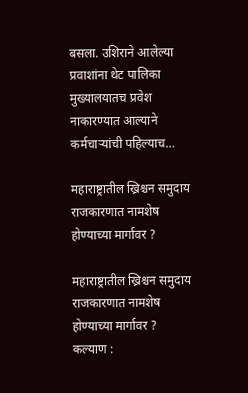बसला. उशिराने आलेल्या प्रवाशांना थेट पालिका मुख्यालयातच प्रवेश नाकारण्यात आल्याने कर्मचाऱ्यांची पहिल्याच…

महाराष्ट्रातील ख्रिश्चन समुदाय राजकारणात नामशेष होण्याच्या मार्गावर ?

महाराष्ट्रातील ख्रिश्चन समुदाय राजकारणात नामशेष होण्याच्या मार्गावर ? कल्याण :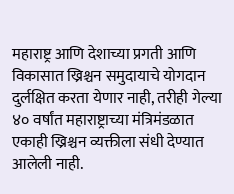महाराष्ट्र आणि देशाच्या प्रगती आणि विकासात ख्रिश्चन समुदायाचे योगदान दुर्लक्षित करता येणार नाही, तरीही गेल्या ४० वर्षांत महाराष्ट्राच्या मंत्रिमंडळात एकाही ख्रिश्चन व्यक्तीला संधी देण्यात आलेली नाही.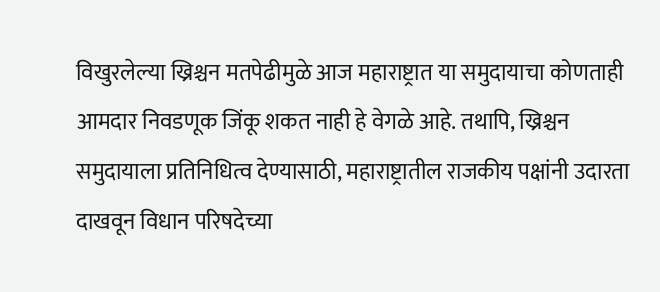विखुरलेल्या ख्रिश्चन मतपेढीमुळे आज महाराष्ट्रात या समुदायाचा कोणताही आमदार निवडणूक जिंकू शकत नाही हे वेगळे आहे. तथापि, ख्रिश्चन समुदायाला प्रतिनिधित्व देण्यासाठी, महाराष्ट्रातील राजकीय पक्षांनी उदारता दाखवून विधान परिषदेच्या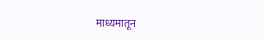माध्यमातून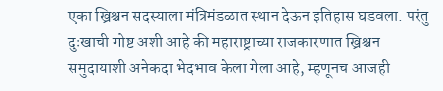एका ख्रिश्चन सदस्याला मंत्रिमंडळात स्थान देऊन इतिहास घडवला. परंतु दुःखाची गोष्ट अशी आहे की महाराष्ट्राच्या राजकारणात ख्रिश्चन समुदायाशी अनेकदा भेदभाव केला गेला आहे, म्हणूनच आजही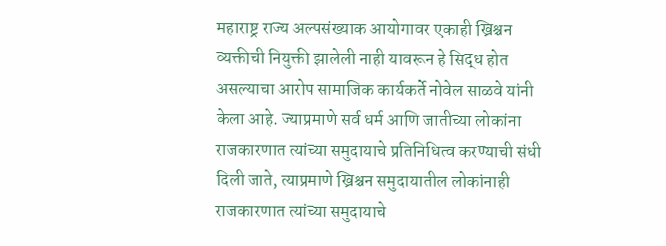महाराष्ट्र राज्य अल्पसंख्याक आयोगावर एकाही ख्रिश्चन व्यक्तीची नियुक्ती झालेली नाही यावरून हे सिद्ध होत असल्याचा आरोप सामाजिक कार्यकर्ते नोवेल साळवे यांनी केला आहे. ज्याप्रमाणे सर्व धर्म आणि जातीच्या लोकांना राजकारणात त्यांच्या समुदायाचे प्रतिनिधित्व करण्याची संधी दिली जाते, त्याप्रमाणे ख्रिश्चन समुदायातील लोकांनाही राजकारणात त्यांच्या समुदायाचे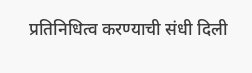प्रतिनिधित्व करण्याची संधी दिली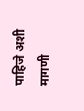पाहिजे अशी मागणी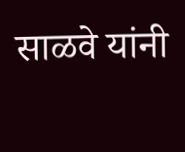साळवे यांनी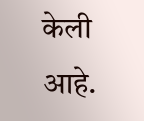केली आहे.